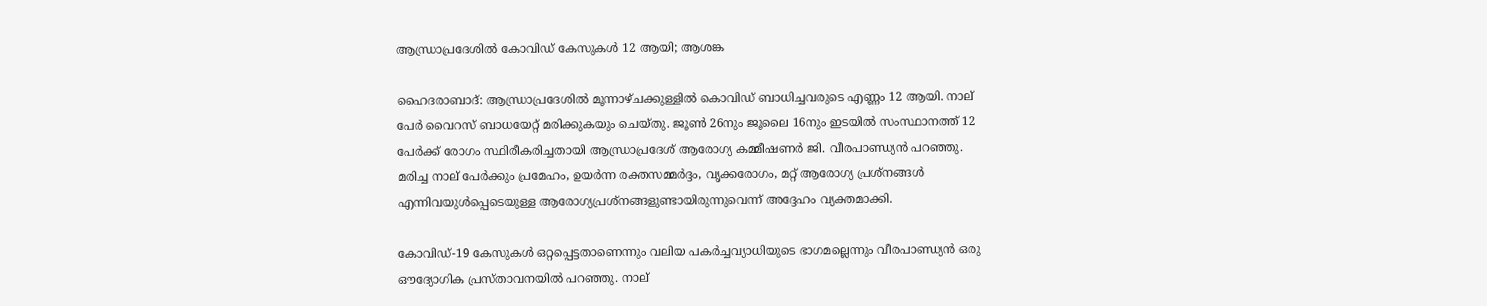ആന്ധ്രാപ്രദേശിൽ കോവിഡ് കേസുകൾ 12 ആയി; ആശങ്ക

ഹൈദരാബാദ്: ആന്ധ്രാപ്രദേശിൽ മൂന്നാഴ്ചക്കുള്ളിൽ കൊവിഡ് ബാധിച്ചവരുടെ എണ്ണം 12 ആയി. നാല് പേർ വൈറസ് ബാധയേറ്റ് മരിക്കുകയും ചെയ്തു. ജൂൺ 26നും ജൂലൈ 16നും ഇടയിൽ സംസ്ഥാനത്ത് 12 പേര്‍ക്ക് രോഗം സ്ഥിരീകരിച്ചതായി ആന്ധ്രാപ്രദേശ് ആരോഗ്യ കമ്മീഷണർ ജി. വീരപാണ്ഡ്യൻ പറഞ്ഞു. മരിച്ച നാല് പേർക്കും പ്രമേഹം, ഉയർന്ന രക്തസമ്മർദ്ദം, വൃക്കരോഗം, മറ്റ് ആരോഗ്യ പ്രശ്നങ്ങൾ എന്നിവയുൾപ്പെടെയുള്ള ആരോഗ്യപ്രശ്നങ്ങളുണ്ടായിരുന്നുവെന്ന് അദ്ദേഹം വ്യക്തമാക്കി.

കോവിഡ്-19 കേസുകൾ ഒറ്റപ്പെട്ടതാണെന്നും വലിയ പകർച്ചവ്യാധിയുടെ ഭാഗമല്ലെന്നും വീരപാണ്ഡ്യൻ ഒരു ഔദ്യോഗിക പ്രസ്താവനയിൽ പറഞ്ഞു. നാല്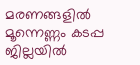മരണങ്ങളിൽ മൂന്നെണ്ണം കടപ്പ ജില്ലയിൽ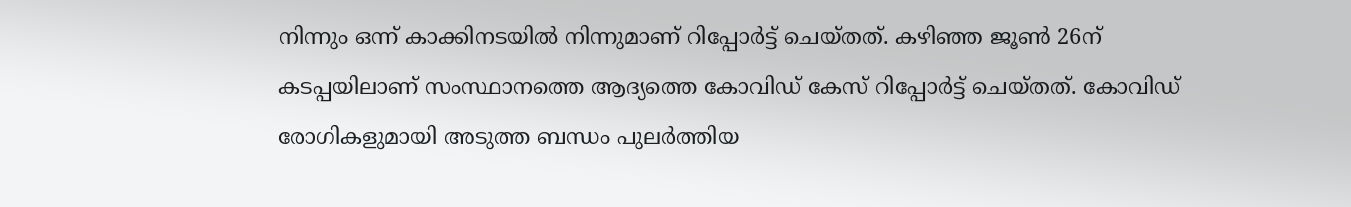നിന്നും ഒന്ന് കാക്കിനടയിൽ നിന്നുമാണ് റിപ്പോർട്ട് ചെയ്തത്. കഴിഞ്ഞ ജൂൺ 26ന് കടപ്പയിലാണ് സംസ്ഥാനത്തെ ആദ്യത്തെ കോവിഡ് കേസ് റിപ്പോര്‍ട്ട് ചെയ്തത്. കോവിഡ് രോഗികളുമായി അടുത്ത ബന്ധം പുലർത്തിയ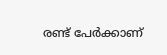രണ്ട് പേര്‍ക്കാണ്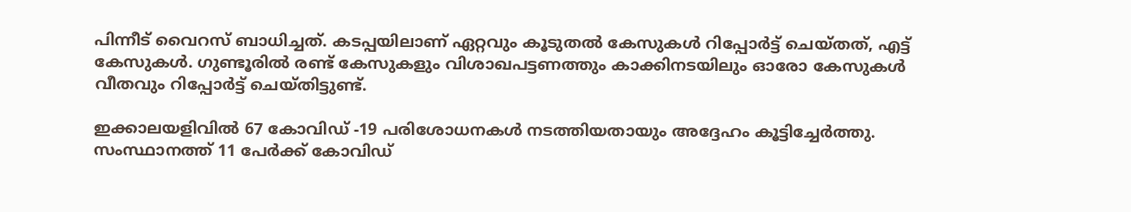പിന്നീട് വൈറസ് ബാധിച്ചത്. കടപ്പയിലാണ് ഏറ്റവും കൂടുതൽ കേസുകൾ റിപ്പോർട്ട് ചെയ്തത്, എട്ട് കേസുകൾ. ഗുണ്ടൂരിൽ രണ്ട് കേസുകളും വിശാഖപട്ടണത്തും കാക്കിനടയിലും ഓരോ കേസുകൾ വീതവും റിപ്പോർട്ട് ചെയ്തിട്ടുണ്ട്.

ഇക്കാലയളിവിൽ 67 കോവിഡ് -19 പരിശോധനകൾ നടത്തിയതായും അദ്ദേഹം കൂട്ടിച്ചേർത്തു. സംസ്ഥാനത്ത് 11 പേർക്ക് കോവിഡ്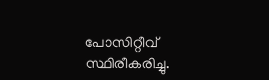പോസിറ്റീവ് സ്ഥിരീകരിച്ചു.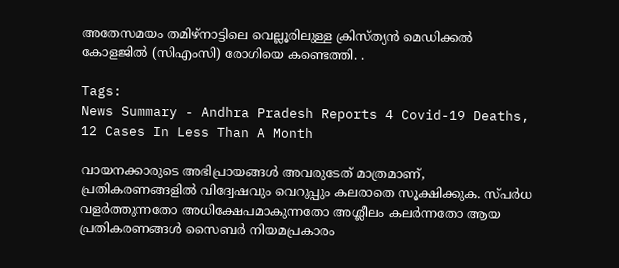അതേസമയം തമിഴ്‌നാട്ടിലെ വെല്ലൂരിലുള്ള ക്രിസ്ത്യൻ മെഡിക്കൽ കോളജിൽ (സിഎംസി) രോഗിയെ കണ്ടെത്തി. .

Tags:
News Summary - Andhra Pradesh Reports 4 Covid-19 Deaths, 12 Cases In Less Than A Month

വായനക്കാരുടെ അഭിപ്രായങ്ങള്‍ അവരുടേത് മാത്രമാണ്, പ്രതികരണങ്ങളിൽ വിദ്വേഷവും വെറുപ്പും കലരാതെ സൂക്ഷിക്കുക. സ്പർധ വളർത്തുന്നതോ അധിക്ഷേപമാകുന്നതോ അശ്ലീലം കലർന്നതോ ആയ പ്രതികരണങ്ങൾ സൈബർ നിയമപ്രകാരം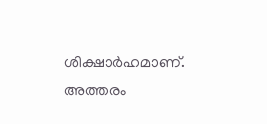ശിക്ഷാർഹമാണ്. അത്തരം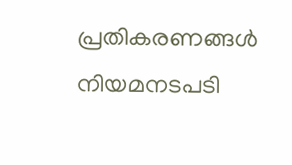പ്രതികരണങ്ങൾ നിയമനടപടി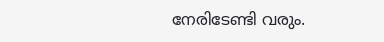നേരിടേണ്ടി വരും.